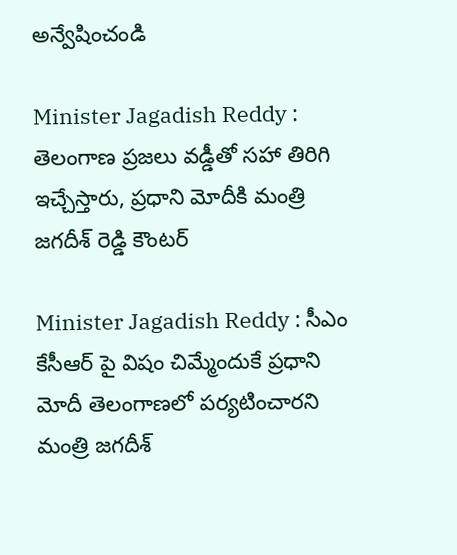అన్వేషించండి

Minister Jagadish Reddy : తెలంగాణ ప్రజలు వడ్డీతో సహా తిరిగి ఇచ్చేస్తారు, ప్రధాని మోదీకి మంత్రి జగదీశ్ రెడ్డి కౌంటర్

Minister Jagadish Reddy : సీఎం కేసీఆర్ పై విషం చిమ్మేందుకే ప్రధాని మోదీ తెలంగాణలో పర్యటించారని మంత్రి జగదీశ్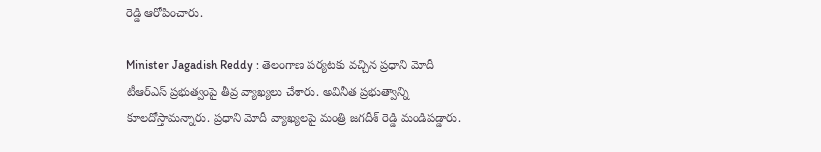రెడ్డి ఆరోపించారు.

Minister Jagadish Reddy : తెలంగాణ పర్యటకు వచ్చిన ప్రధాని మోదీ టీఆర్ఎస్ ప్రభుత్వంపై తీవ్ర వ్యాఖ్యలు చేశారు. అవినీత ప్రభుత్వాన్ని కూలదోస్తామన్నారు. ప్రధాని మోదీ వ్యాఖ్యలపై మంత్రి జగదీశ్ రెడ్డి మండిపడ్డారు.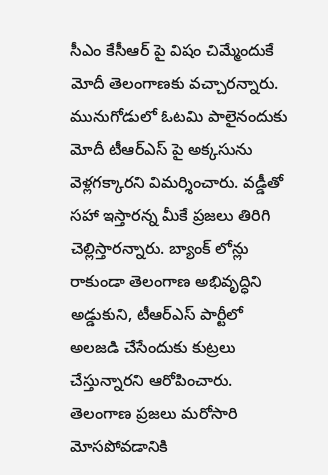సీఎం కేసీఆర్ పై విషం చిమ్మేందుకే మోదీ తెలంగాణకు వచ్చారన్నారు. మునుగోడులో ఓట‌మి పాలైనందుకు మోదీ టీఆర్ఎస్ పై అక్కసును వెళ్లగ‌క్కార‌ని విమర్శించారు. వ‌డ్డీతో స‌హా ఇస్తార‌న్న మీకే ప్రజ‌లు తిరిగి చెల్లిస్తారన్నారు. బ్యాంక్ లోన్లు రాకుండా తెలంగాణ అభివృద్ధిని అడ్డుకుని, టీఆర్ఎస్ పార్టీలో అలజడి చేసేందుకు కుట్రలు చేస్తున్నార‌ని ఆరోపించారు. తెలంగాణ ప్రజలు మరోసారి మోసపోవడానికి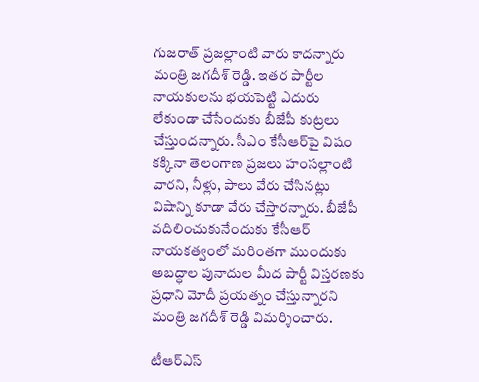గుజరాత్ ప్రజల్లాంటి వారు కాద‌న్నారు మంత్రి జగదీశ్ రెడ్డి. ఇతర పార్టీల నాయకులను భయపెట్టి ఎదురు లేకుండా చేసేందుకు బీజేపీ కుట్రలు చేస్తుంద‌న్నారు. సీఎం కేసీఆర్‌పై విషం కక్కినా తెలంగాణ ప్రజలు హంసల్లాంటి వారని, నీళ్లు, పాలు వేరు చేసినట్లు విషాన్ని కూడా వేరు చేస్తారన్నారు. బీజేపీ వదిలించుకునేందుకు కేసీఆర్ నాయకత్వంలో మరింతగా ముందుకు అబద్ధాల పునాదుల మీద పార్టీ విస్తరణకు ప్రధాని మోదీ ప్రయ‌త్నం చేస్తున్నార‌ని మంత్రి జ‌గ‌దీశ్ రెడ్డి విమర్శించారు.

టీఆర్ఎస్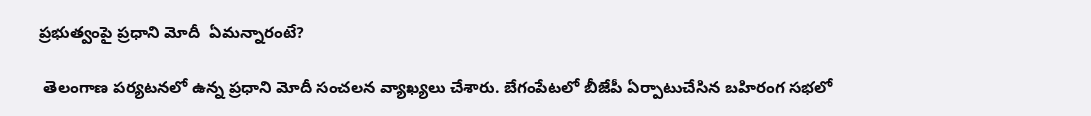ప్రభుత్వంపై ప్రధాని మోదీ  ఏమన్నారంటే?

 తెలంగాణ పర్యటనలో ఉన్న ప్రధాని మోదీ సంచలన వ్యాఖ్యలు చేశారు. బేగంపేటలో బీజేపీ ఏర్పాటుచేసిన బహిరంగ సభలో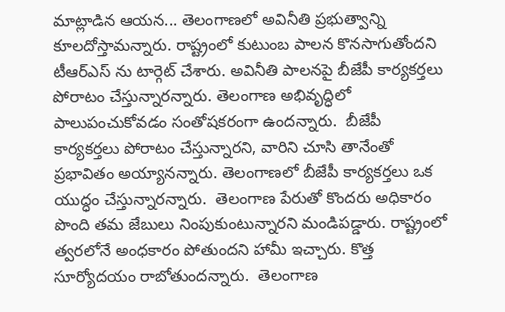మాట్లాడిన ఆయన... తెలంగాణలో అవినీతి ప్రభుత్వాన్ని కూలదోస్తామన్నారు. రాష్ట్రంలో కుటుంబ పాలన కొనసాగుతోందని టీఆర్ఎస్ ను టార్గెట్ చేశారు. అవినీతి పాలనపై బీజేపీ కార్యకర్తలు పోరాటం చేస్తున్నారన్నారు. తెలంగాణ అభివృద్ధిలో పాలుపంచుకోవడం సంతోషకరంగా ఉందన్నారు.  బీజేపీ కార్యకర్తలు పోరాటం చేస్తున్నారని, వారిని చూసి తానేంతో ప్రభావితం అయ్యానన్నారు. తెలంగాణలో బీజేపీ కార్యకర్తలు ఒక యుద్ధం చేస్తున్నారన్నారు.  తెలంగాణ పేరుతో కొందరు అధికారం పొంది తమ జేబులు నింపుకుంటున్నారని మండిపడ్డారు. రాష్ట్రంలో త్వరలోనే అంధకారం పోతుందని హామీ ఇచ్చారు. కొత్త సూర్యోదయం రాబోతుందన్నారు.  తెలంగాణ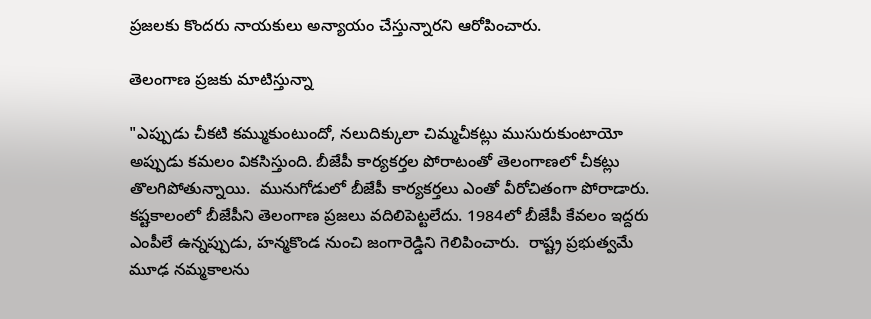ప్రజలకు కొందరు నాయకులు అన్యాయం చేస్తున్నారని ఆరోపించారు.

తెలంగాణ ప్రజకు మాటిస్తున్నా

"ఎప్పుడు చీకటి కమ్ముకుంటుందో, నలుదిక్కులా చిమ్మచీకట్లు ముసురుకుంటాయో అప్పుడు కమలం వికసిస్తుంది. బీజేపీ కార్యకర్తల పోరాటంతో తెలంగాణలో చీకట్లు తొలగిపోతున్నాయి.  మునుగోడులో బీజేపీ కార్యకర్తలు ఎంతో వీరోచితంగా పోరాడారు. కష్టకాలంలో బీజేపీని తెలంగాణ ప్రజలు వదిలిపెట్టలేదు. 1984లో బీజేపీ కేవలం ఇద్దరు ఎంపీలే ఉన్నప్పుడు, హన్మకొండ నుంచి జంగారెడ్డిని గెలిపించారు.  రాష్ట్ర ప్రభుత్వమే మూఢ నమ్మకాలను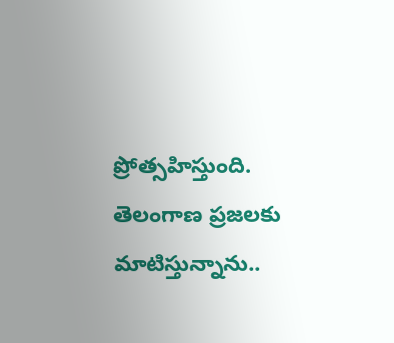ప్రోత్సహిస్తుంది. తెలంగాణ ప్రజలకు మాటిస్తున్నాను..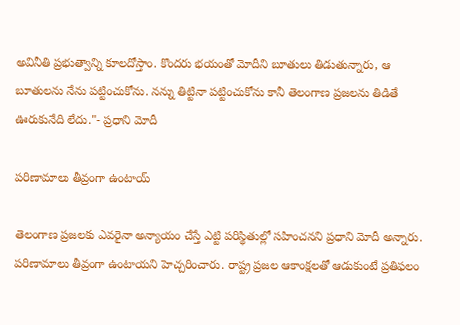అవినీతి ప్రభుత్వాన్ని కూలదోస్తాం. కొందరు భయంతో మోదీని బూతులు తిడుతున్నారు, ఆ బూతులను నేను పట్టించుకోను. నన్ను తిట్టినా పట్టించుకోను కానీ తెలంగాణ ప్రజలను తిడితే ఊరుకునేది లేదు."- ప్రధాని మోదీ

పరిణామాలు తీవ్రంగా ఉంటాయ్

తెలంగాణ ప్రజలకు ఎవరైనా అన్యాయం చేస్తే ఎట్టి పరిస్థితుల్లో సహించనని ప్రధాని మోదీ అన్నారు. పరిణామాలు తీవ్రంగా ఉంటాయని హెచ్చరించారు. రాష్ట్ర ప్రజల ఆకాంక్షలతో ఆడుకుంటే ప్రతిఫలం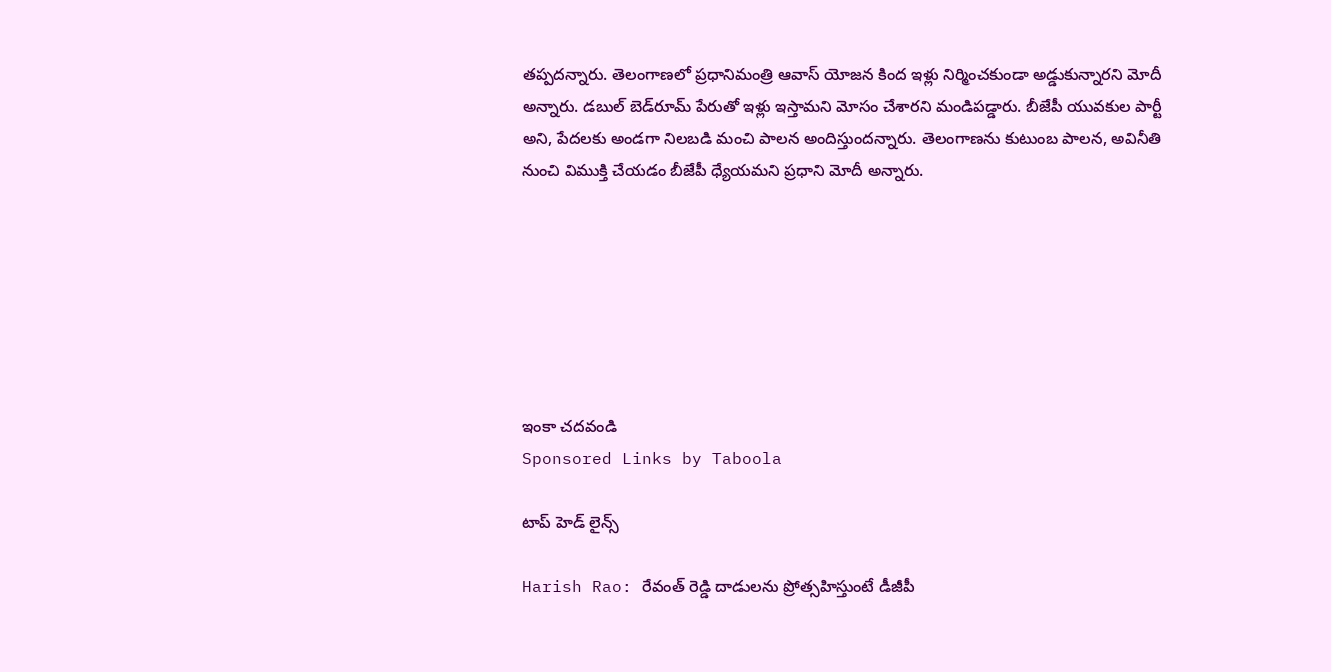తప్పదన్నారు. తెలంగాణలో ప్రధానిమంత్రి ఆవాస్‌ యోజన కింద ఇళ్లు నిర్మించకుండా అడ్డుకున్నారని మోదీ అన్నారు. డబుల్‌ బెడ్‌రూమ్‌ పేరుతో ఇళ్లు ఇస్తామని మోసం చేశారని మండిపడ్డారు. బీజేపీ యువకుల పార్టీ అని, పేదలకు అండగా నిలబడి మంచి పాలన అందిస్తుందన్నారు. తెలంగాణను కుటుంబ పాలన, అవినీతి నుంచి విముక్తి చేయడం బీజేపీ ధ్యేయమని ప్రధాని మోదీ అన్నారు.







ఇంకా చదవండి
Sponsored Links by Taboola

టాప్ హెడ్ లైన్స్

Harish Rao: రేవంత్ రెడ్డి దాడులను ప్రోత్సహిస్తుంటే డీజీపీ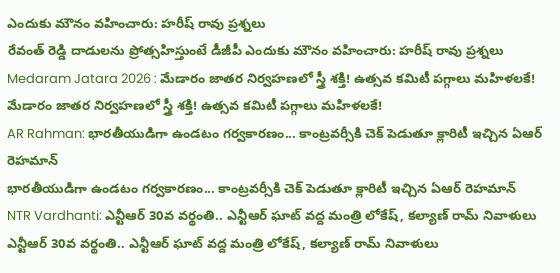ఎందుకు మౌనం వహించారు: హరీష్ రావు ప్రశ్నలు
రేవంత్ రెడ్డి దాడులను ప్రోత్సహిస్తుంటే డీజీపీ ఎందుకు మౌనం వహించారు: హరీష్ రావు ప్రశ్నలు
Medaram Jatara 2026 : మేడారం జాతర నిర్వహణలో స్త్రీ శక్తి! ఉత్సవ కమిటీ పగ్గాలు మహిళలకే!
మేడారం జాతర నిర్వహణలో స్త్రీ శక్తి! ఉత్సవ కమిటీ పగ్గాలు మహిళలకే!
AR Rahman: భారతీయుడిగా ఉండటం గర్వకారణం... కాంట్రవర్సీకి చెక్ పెడుతూ క్లారిటీ ఇచ్చిన ఏఆర్ రెహమాన్
భారతీయుడిగా ఉండటం గర్వకారణం... కాంట్రవర్సీకి చెక్ పెడుతూ క్లారిటీ ఇచ్చిన ఏఆర్ రెహమాన్
NTR Vardhanti: ఎన్టీఆర్ 30వ వర్థంతి.. ఎన్టీఆర్ ఘాట్ వద్ద మంత్రి లోకేష్, కల్యాణ్ రామ్ నివాళులు
ఎన్టీఆర్ 30వ వర్థంతి.. ఎన్టీఆర్ ఘాట్ వద్ద మంత్రి లోకేష్, కల్యాణ్ రామ్ నివాళులు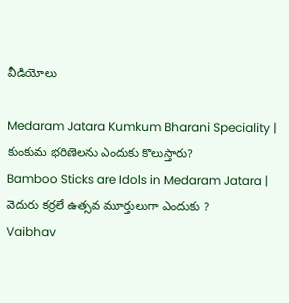వీడియోలు

Medaram Jatara Kumkum Bharani Speciality | కుంకుమ భరిణెలను ఎందుకు కొలుస్తారు?
Bamboo Sticks are Idols in Medaram Jatara | వెదురు కర్రలే ఉత్సవ మూర్తులుగా ఎందుకు ?
Vaibhav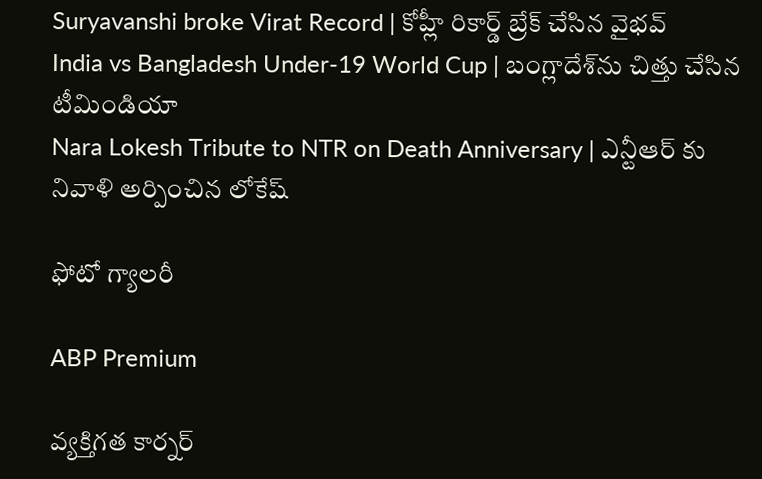Suryavanshi broke Virat Record | కోహ్లీ రికార్డ్ బ్రేక్ చేసిన వైభవ్
India vs Bangladesh Under-19 World Cup | బంగ్లాదేశ్‌ను చిత్తు చేసిన టీమిండియా
Nara Lokesh Tribute to NTR on Death Anniversary | ఎన్టీఆర్ కు నివాళి అర్పించిన లోకేష్

ఫోటో గ్యాలరీ

ABP Premium

వ్యక్తిగత కార్నర్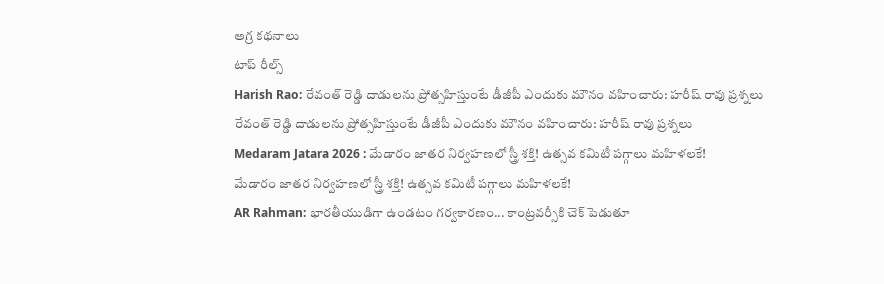అగ్ర కథనాలు
టాప్ రీల్స్
Harish Rao: రేవంత్ రెడ్డి దాడులను ప్రోత్సహిస్తుంటే డీజీపీ ఎందుకు మౌనం వహించారు: హరీష్ రావు ప్రశ్నలు
రేవంత్ రెడ్డి దాడులను ప్రోత్సహిస్తుంటే డీజీపీ ఎందుకు మౌనం వహించారు: హరీష్ రావు ప్రశ్నలు
Medaram Jatara 2026 : మేడారం జాతర నిర్వహణలో స్త్రీ శక్తి! ఉత్సవ కమిటీ పగ్గాలు మహిళలకే!
మేడారం జాతర నిర్వహణలో స్త్రీ శక్తి! ఉత్సవ కమిటీ పగ్గాలు మహిళలకే!
AR Rahman: భారతీయుడిగా ఉండటం గర్వకారణం... కాంట్రవర్సీకి చెక్ పెడుతూ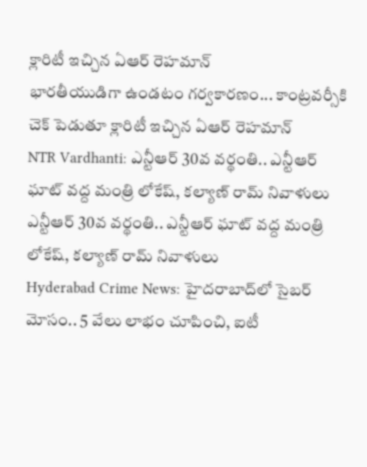క్లారిటీ ఇచ్చిన ఏఆర్ రెహమాన్
భారతీయుడిగా ఉండటం గర్వకారణం... కాంట్రవర్సీకి చెక్ పెడుతూ క్లారిటీ ఇచ్చిన ఏఆర్ రెహమాన్
NTR Vardhanti: ఎన్టీఆర్ 30వ వర్థంతి.. ఎన్టీఆర్ ఘాట్ వద్ద మంత్రి లోకేష్, కల్యాణ్ రామ్ నివాళులు
ఎన్టీఆర్ 30వ వర్థంతి.. ఎన్టీఆర్ ఘాట్ వద్ద మంత్రి లోకేష్, కల్యాణ్ రామ్ నివాళులు
Hyderabad Crime News: హైదరాబాద్‌లో సైబర్ మోసం.. 5 వేలు లాభం చూపించి, ఐటీ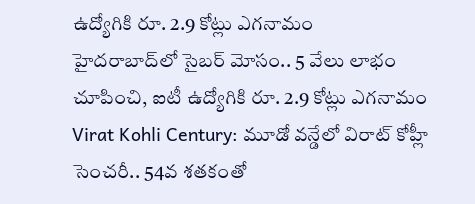ఉద్యోగికి రూ. 2.9 కోట్లు ఎగనామం
హైదరాబాద్‌లో సైబర్ మోసం.. 5 వేలు లాభం చూపించి, ఐటీ ఉద్యోగికి రూ. 2.9 కోట్లు ఎగనామం
Virat Kohli Century: మూడో వన్డేలో విరాట్ కోహ్లీ సెంచరీ.. 54వ శతకంతో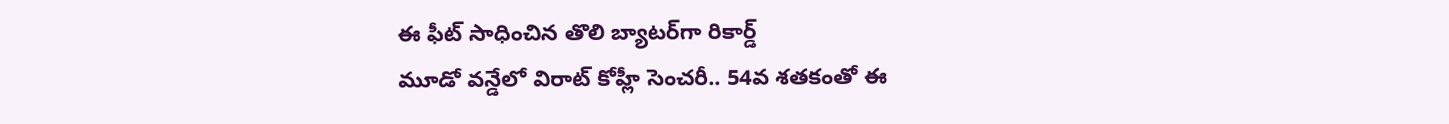ఈ ఫీట్ సాధించిన తొలి బ్యాటర్‌గా రికార్డ్
మూడో వన్డేలో విరాట్ కోహ్లీ సెంచరీ.. 54వ శతకంతో ఈ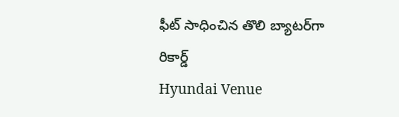ఫీట్ సాధించిన తొలి బ్యాటర్‌గా రికార్డ్
Hyundai Venue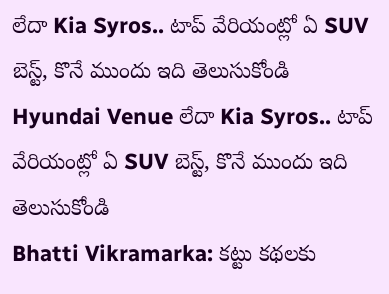లేదా Kia Syros.. టాప్ వేరియంట్లో ఏ SUV బెస్ట్, కొనే ముందు ఇది తెలుసుకోండి
Hyundai Venue లేదా Kia Syros.. టాప్ వేరియంట్లో ఏ SUV బెస్ట్, కొనే ముందు ఇది తెలుసుకోండి
Bhatti Vikramarka: కట్టు కథలకు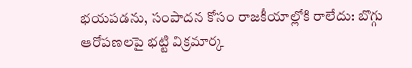భయపడను, సంపాదన కోసం రాజకీయాల్లోకి రాలేదు: బొగ్గు ఆరోపణలపై భట్టి విక్రమార్క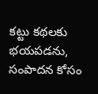కట్టు కథలకు భయపడను, సంపాదన కోసం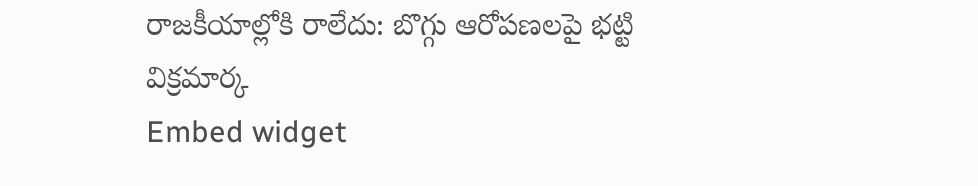రాజకీయాల్లోకి రాలేదు: బొగ్గు ఆరోపణలపై భట్టి విక్రమార్క
Embed widget